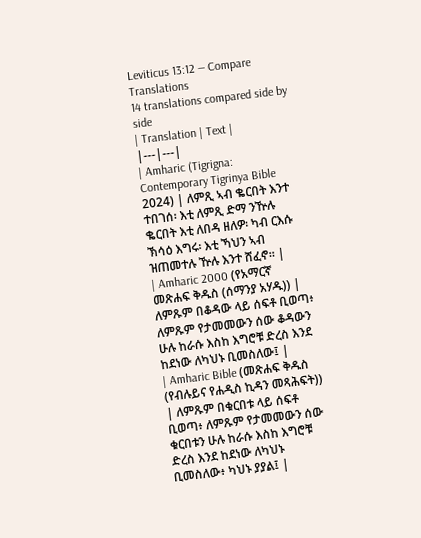Leviticus 13:12 — Compare Translations
14 translations compared side by side
| Translation | Text |
|---|---|
| Amharic (Tigrigna: Contemporary Tigrinya Bible 2024) | ለምጺ ኣብ ቈርበት እንተ ተበገሰ፡ እቲ ለምጺ ድማ ንዅሉ ቈርበት እቲ ለበዳ ዘለዎ፡ ካብ ርእሱ ኽሳዕ እግሩ፡ እቲ ኻህን ኣብ ዝጠመተሉ ዅሉ እንተ ሸፈኖ። |
| Amharic 2000 (የአማርኛ መጽሐፍ ቅዱስ (ሰማንያ አሃዱ)) | ለምጹም በቆዳው ላይ ሰፍቶ ቢወጣ፥ ለምጹም የታመመውን ሰው ቆዳውን ሁሉ ከራሱ እስከ እግሮቹ ድረስ እንደ ከደነው ለካህኑ ቢመስለው፤ |
| Amharic Bible (መጽሐፍ ቅዱስ (የብሉይና የሐዲስ ኪዳን መጻሕፍት)) | ለምጹም በቁርበቱ ላይ ሰፍቶ ቢወጣ፥ ለምጹም የታመመውን ሰው ቁርበቱን ሁሉ ከራሱ እስከ እግሮቹ ድረስ እንደ ከደነው ለካህኑ ቢመስለው፥ ካህኑ ያያል፤ |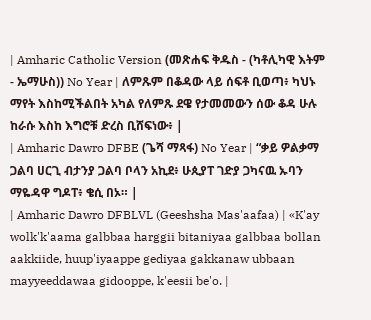| Amharic Catholic Version (መጽሐፍ ቅዱስ - (ካቶሊካዊ እትም - ኤማሁስ)) No Year | ለምጹም በቆዳው ላይ ሰፍቶ ቢወጣ፥ ካህኑ ማየት እስከሚችልበት አካል የለምጹ ደዌ የታመመውን ሰው ቆዳ ሁሉ ከራሱ እስከ እግሮቹ ድረስ ቢሸፍነው፥ |
| Amharic Dawro DFBE (ጌሻ ማጻፋ) No Year | “ቃይ ዎልቃማ ጋልባ ሀርጊ ብታንያ ጋልባ ቦላን አኪደ፥ ሁጲያፐ ገድያ ጋካናዉ ኡባን ማዬዳዋ ግዶፐ፥ ቄሲ በኦ። |
| Amharic Dawro DFBLVL (Geeshsha Mas'aafaa) | «K'ay wolk'k'aama galbbaa harggii bitaniyaa galbbaa bollan aakkiide, huup'iyaappe gediyaa gakkanaw ubbaan mayyeeddawaa gidooppe, k'eesii be'o. |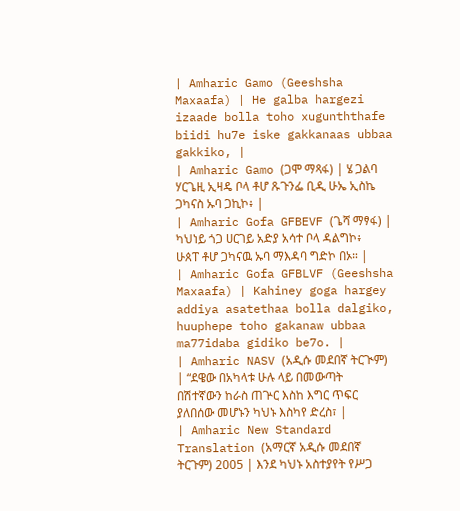| Amharic Gamo (Geeshsha Maxaafa) | He galba hargezi izaade bolla toho xugunththafe biidi hu7e iske gakkanaas ubbaa gakkiko, |
| Amharic Gamo (ጋሞ ማጻፋ) | ሄ ጋልባ ሃርጌዚ ኢዛዴ ቦላ ቶሆ ጹጉንፌ ቢዲ ሁኤ ኢስኬ ጋካናስ ኡባ ጋኪኮ፥ |
| Amharic Gofa GFBEVF (ጌሻ ማፃፋ) | ካህነይ ጎጋ ሀርገይ አድያ አሳተ ቦላ ዳልግኮ፥ ሁጰፐ ቶሆ ጋካናዉ ኡባ ማእዳባ ግድኮ በኦ። |
| Amharic Gofa GFBLVF (Geeshsha Maxaafa) | Kahiney goga hargey addiya asatethaa bolla dalgiko, huuphepe toho gakanaw ubbaa ma77idaba gidiko be7o. |
| Amharic NASV (አዲሱ መደበኛ ትርጒም) | “ደዌው በአካላቱ ሁሉ ላይ በመውጣት በሽተኛውን ከራስ ጠጕር እስከ እግር ጥፍር ያለበሰው መሆኑን ካህኑ እስካየ ድረስ፣ |
| Amharic New Standard Translation (አማርኛ አዲሱ መደበኛ ትርጉም) 2005 | እንደ ካህኑ አስተያየት የሥጋ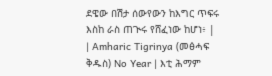ደዌው በሽታ ሰውየውን ከእግር ጥፍሩ እስከ ራስ ጠጒሩ የሸፈነው ከሆነ፥ |
| Amharic Tigrinya (መፅሓፍ ቅዱስ) No Year | እቲ ሕማም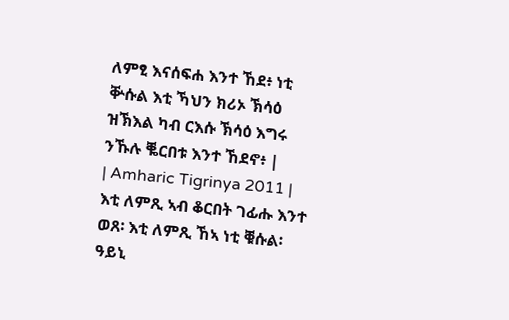ለምፂ እናሰፍሐ እንተ ኸደ፥ ነቲ ቝሱል እቲ ኻህን ክሪኦ ኽሳዕ ዝኽእል ካብ ርእሱ ኽሳዕ እግሩ ንኹሉ ቘርበቱ እንተ ኸደኖ፥ |
| Amharic Tigrinya 2011 | እቲ ለምጺ ኣብ ቆርበት ገፊሑ እንተ ወጸ፡ እቲ ለምጺ ኸኣ ነቲ ቑሱል፡ ዓይኒ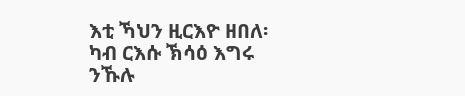እቲ ኻህን ዚርእዮ ዘበለ፡ ካብ ርእሱ ኽሳዕ እግሩ ንኹሉ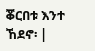ቖርበቱ እንተ ኸደኖ፡ |